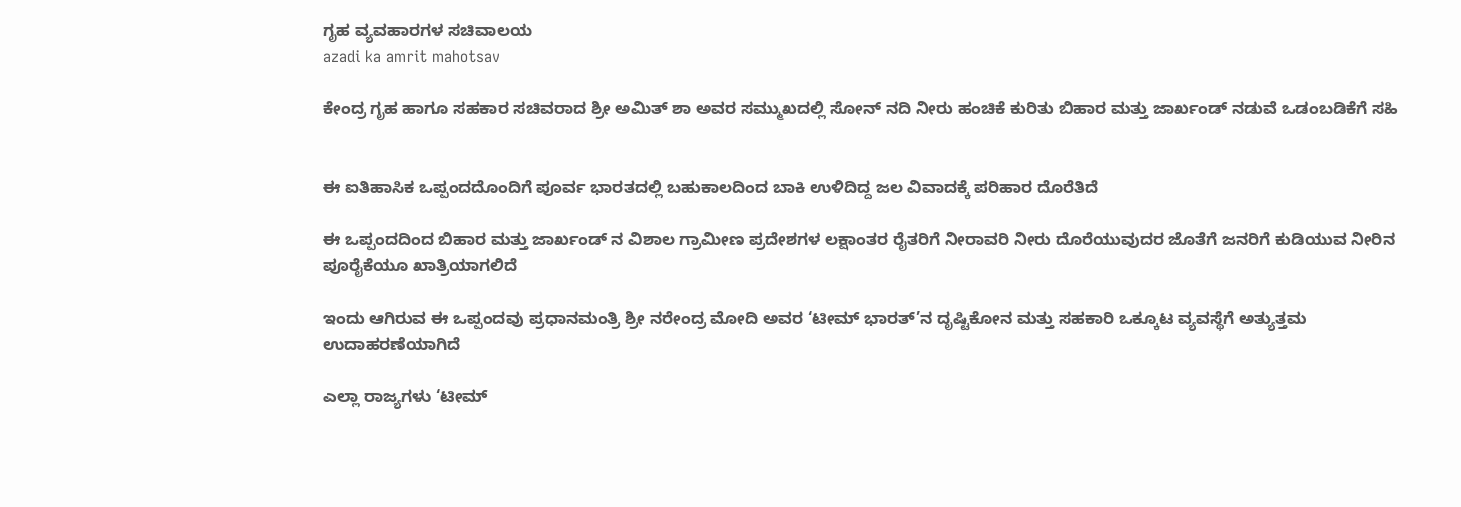ಗೃಹ ವ್ಯವಹಾರಗಳ ಸಚಿವಾಲಯ
azadi ka amrit mahotsav

ಕೇಂದ್ರ ಗೃಹ ಹಾಗೂ ಸಹಕಾರ ಸಚಿವರಾದ ಶ್ರೀ ಅಮಿತ್‌ ಶಾ ಅವರ ಸಮ್ಮುಖದಲ್ಲಿ ಸೋನ್ ನದಿ ನೀರು ಹಂಚಿಕೆ ಕುರಿತು ಬಿಹಾರ ಮತ್ತು ಜಾರ್ಖಂಡ್‌ ನಡುವೆ ಒಡಂಬಡಿಕೆಗೆ ಸಹಿ


ಈ ಐತಿಹಾಸಿಕ ಒಪ್ಪಂದದೊಂದಿಗೆ ಪೂರ್ವ ಭಾರತದಲ್ಲಿ ಬಹುಕಾಲದಿಂದ ಬಾಕಿ ಉಳಿದಿದ್ದ ಜಲ ವಿವಾದಕ್ಕೆ ಪರಿಹಾರ‌ ದೊರೆತಿದೆ

ಈ ಒಪ್ಪಂದದಿಂದ ಬಿಹಾರ ಮತ್ತು ಜಾರ್ಖಂಡ್‌ ನ ವಿಶಾಲ ಗ್ರಾಮೀಣ ಪ್ರದೇಶಗಳ ಲಕ್ಷಾಂತರ ರೈತರಿಗೆ ನೀರಾವರಿ ನೀರು ದೊರೆಯುವುದರ ಜೊತೆಗೆ ಜನರಿಗೆ ಕುಡಿಯುವ ನೀರಿನ ಪೂರೈಕೆಯೂ ಖಾತ್ರಿಯಾಗಲಿದೆ

ಇಂದು ಆಗಿರುವ ಈ ಒಪ್ಪಂದವು ಪ್ರಧಾನಮಂತ್ರಿ ಶ್ರೀ ನರೇಂದ್ರ ಮೋದಿ ಅವರ ‘ಟೀಮ್‌ ಭಾರತ್’ನ ದೃಷ್ಟಿಕೋನ ಮತ್ತು ಸಹಕಾರಿ ಒಕ್ಕೂಟ ವ್ಯವಸ್ಥೆಗೆ ಅತ್ಯುತ್ತಮ ಉದಾಹರಣೆಯಾಗಿದೆ

ಎಲ್ಲಾ ರಾಜ್ಯಗಳು ‘ಟೀಮ್‌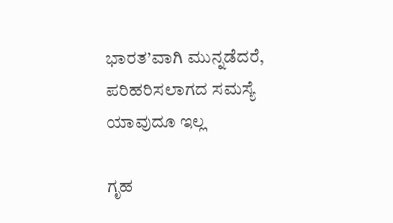ಭಾರತ’ವಾಗಿ ಮುನ್ನಡೆದರೆ, ಪರಿಹರಿಸಲಾಗದ ಸಮಸ್ಯೆ ಯಾವುದೂ ಇಲ್ಲ

ಗೃಹ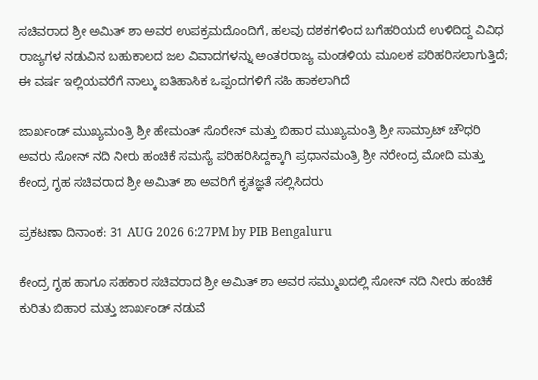ಸಚಿವರಾದ ಶ್ರೀ ಅಮಿತ್‌ ಶಾ ಅವರ ಉಪಕ್ರಮದೊಂದಿಗೆ, ಹಲವು ದಶಕಗಳಿಂದ ಬಗೆಹರಿಯದೆ ಉಳಿದಿದ್ದ ವಿವಿಧ ರಾಜ್ಯಗಳ ನಡುವಿನ ಬಹುಕಾಲದ ಜಲ ವಿವಾದಗಳನ್ನು ಅಂತರರಾಜ್ಯ ಮಂಡಳಿಯ ಮೂಲಕ ಪರಿಹರಿಸಲಾಗುತ್ತಿದೆ; ಈ ವರ್ಷ ಇಲ್ಲಿಯವರೆಗೆ ನಾಲ್ಕು ಐತಿಹಾಸಿಕ ಒಪ್ಪಂದಗಳಿಗೆ ಸಹಿ ಹಾಕಲಾಗಿದೆ

ಜಾರ್ಖಂಡ್‌ ಮುಖ್ಯಮಂತ್ರಿ ಶ್ರೀ ಹೇಮಂತ್‌ ಸೊರೇನ್‌ ಮತ್ತು ಬಿಹಾರ ಮುಖ್ಯಮಂತ್ರಿ ಶ್ರೀ ಸಾಮ್ರಾಟ್‌ ಚೌಧರಿ ಅವರು ಸೋನ್ ನದಿ ನೀರು ಹಂಚಿಕೆ ಸಮಸ್ಯೆ ಪರಿಹರಿಸಿದ್ದಕ್ಕಾಗಿ ಪ್ರಧಾನಮಂತ್ರಿ ಶ್ರೀ ನರೇಂದ್ರ ಮೋದಿ ಮತ್ತು ಕೇಂದ್ರ ಗೃಹ ಸಚಿವರಾದ ಶ್ರೀ ಅಮಿತ್‌ ಶಾ ಅವರಿಗೆ ಕೃತಜ್ಞತೆ ಸಲ್ಲಿಸಿದರು

ಪ್ರಕಟಣಾ ದಿನಾಂಕ: 31 AUG 2026 6:27PM by PIB Bengaluru

ಕೇಂದ್ರ ಗೃಹ ಹಾಗೂ ಸಹಕಾರ ಸಚಿವರಾದ ಶ್ರೀ ಅಮಿತ್‌ ಶಾ ಅವರ ಸಮ್ಮುಖದಲ್ಲಿ ಸೋನ್ ನದಿ ನೀರು ಹಂಚಿಕೆ ಕುರಿತು ಬಿಹಾರ ಮತ್ತು ಜಾರ್ಖಂಡ್‌ ನಡುವೆ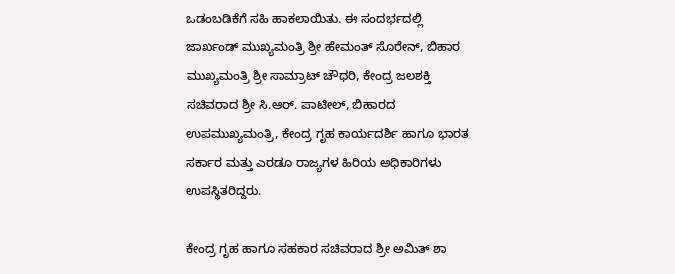ಒಡಂಬಡಿಕೆಗೆ ಸಹಿ ಹಾಕಲಾಯಿತು. ಈ ಸಂದರ್ಭದಲ್ಲಿ ಜಾರ್ಖಂಡ್‌ ಮುಖ್ಯಮಂತ್ರಿ ಶ್ರೀ ಹೇಮಂತ್‌ ಸೊರೇನ್‌, ಬಿಹಾರ ಮುಖ್ಯಮಂತ್ರಿ ಶ್ರೀ ಸಾಮ್ರಾಟ್‌ ಚೌಧರಿ, ಕೇಂದ್ರ ಜಲಶಕ್ತಿ ಸಚಿವರಾದ ಶ್ರೀ ಸಿ.ಆರ್‌. ಪಾಟೀಲ್‌, ಬಿಹಾರದ ಉಪಮುಖ್ಯಮಂತ್ರಿ, ಕೇಂದ್ರ ಗೃಹ ಕಾರ್ಯದರ್ಶಿ ಹಾಗೂ ಭಾರತ ಸರ್ಕಾರ ಮತ್ತು ಎರಡೂ ರಾಜ್ಯಗಳ ಹಿರಿಯ ಅಧಿಕಾರಿಗಳು ಉಪಸ್ಥಿತರಿದ್ದರು.

ಕೇಂದ್ರ ಗೃಹ ಹಾಗೂ ಸಹಕಾರ ಸಚಿವರಾದ ಶ್ರೀ ಅಮಿತ್‌ ಶಾ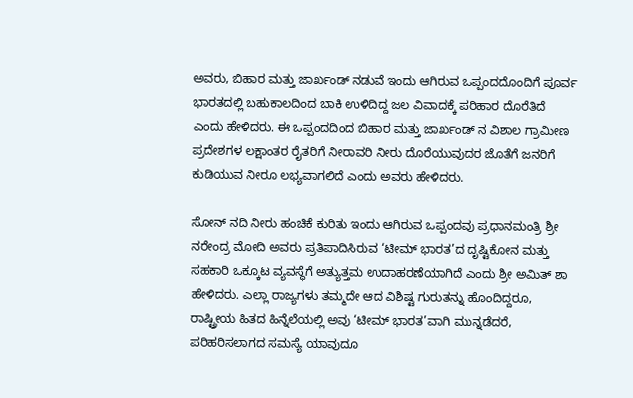ಅವರು, ಬಿಹಾರ ಮತ್ತು ಜಾರ್ಖಂಡ್‌ ನಡುವೆ ಇಂದು ಆಗಿರುವ ಒಪ್ಪಂದದೊಂದಿಗೆ ಪೂರ್ವ ಭಾರತದಲ್ಲಿ ಬಹುಕಾಲದಿಂದ ಬಾಕಿ ಉಳಿದಿದ್ದ ಜಲ ವಿವಾದಕ್ಕೆ ಪರಿಹಾರ ದೊರೆತಿದೆ ಎಂದು ಹೇಳಿದರು. ಈ ಒಪ್ಪಂದದಿಂದ ಬಿಹಾರ ಮತ್ತು ಜಾರ್ಖಂಡ್‌ ನ ವಿಶಾಲ ಗ್ರಾಮೀಣ ಪ್ರದೇಶಗಳ ಲಕ್ಷಾಂತರ ರೈತರಿಗೆ ನೀರಾವರಿ ನೀರು ದೊರೆಯುವುದರ ಜೊತೆಗೆ ಜನರಿಗೆ ಕುಡಿಯುವ ನೀರೂ ಲಭ್ಯವಾಗಲಿದೆ ಎಂದು ಅವರು ಹೇಳಿದರು.

ಸೋನ್ ನದಿ ನೀರು ಹಂಚಿಕೆ ಕುರಿತು ಇಂದು ಆಗಿರುವ ಒಪ್ಪಂದವು ಪ್ರಧಾನಮಂತ್ರಿ ಶ್ರೀ ನರೇಂದ್ರ ಮೋದಿ ಅವರು ಪ್ರತಿಪಾದಿಸಿರುವ ‘ಟೀಮ್‌ ಭಾರತ’ದ ದೃಷ್ಟಿಕೋನ ಮತ್ತು ಸಹಕಾರಿ ಒಕ್ಕೂಟ ವ್ಯವಸ್ಥೆಗೆ ಅತ್ಯುತ್ತಮ ಉದಾಹರಣೆಯಾಗಿದೆ ಎಂದು ಶ್ರೀ ಅಮಿತ್‌ ಶಾ ಹೇಳಿದರು. ಎಲ್ಲಾ ರಾಜ್ಯಗಳು ತಮ್ಮದೇ ಆದ ವಿಶಿಷ್ಟ ಗುರುತನ್ನು ಹೊಂದಿದ್ದರೂ, ರಾಷ್ಟ್ರೀಯ ಹಿತದ ಹಿನ್ನೆಲೆಯಲ್ಲಿ ಅವು ‘ಟೀಮ್‌ ಭಾರತ’ವಾಗಿ ಮುನ್ನಡೆದರೆ, ಪರಿಹರಿಸಲಾಗದ ಸಮಸ್ಯೆ ಯಾವುದೂ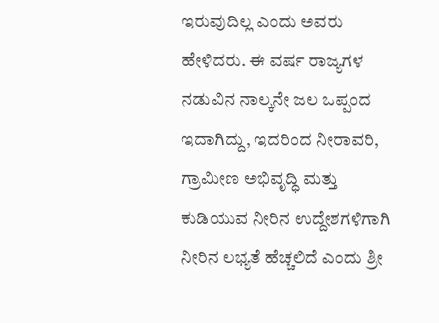ಇರುವುದಿಲ್ಲ ಎಂದು ಅವರು ಹೇಳಿದರು. ಈ ವರ್ಷ ರಾಜ್ಯಗಳ ನಡುವಿನ ನಾಲ್ಕನೇ ಜಲ ಒಪ್ಪಂದ ಇದಾಗಿದ್ದು, ಇದರಿಂದ ನೀರಾವರಿ, ಗ್ರಾಮೀಣ ಅಭಿವೃದ್ಧಿ ಮತ್ತು ಕುಡಿಯುವ ನೀರಿನ ಉದ್ದೇಶಗಳಿಗಾಗಿ ನೀರಿನ ಲಭ್ಯತೆ ಹೆಚ್ಚಲಿದೆ ಎಂದು ಶ್ರೀ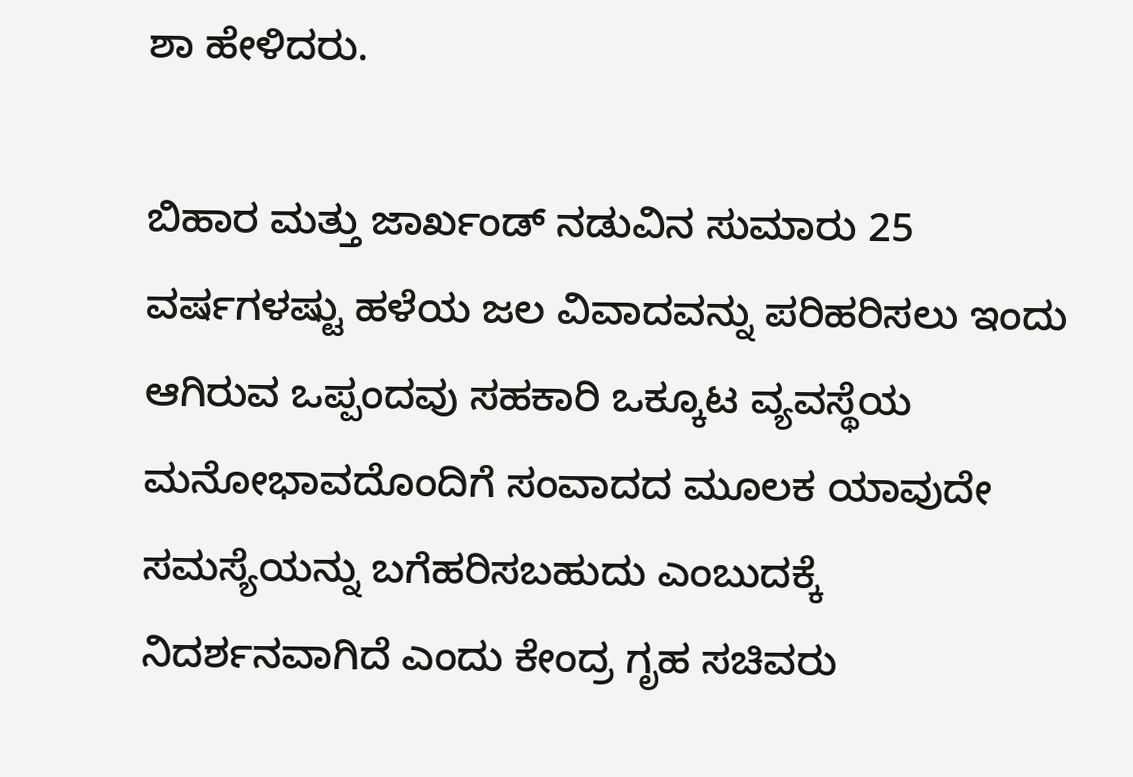ಶಾ ಹೇಳಿದರು.

ಬಿಹಾರ ಮತ್ತು ಜಾರ್ಖಂಡ್‌ ನಡುವಿನ ಸುಮಾರು 25 ವರ್ಷಗಳಷ್ಟು ಹಳೆಯ ಜಲ ವಿವಾದವನ್ನು ಪರಿಹರಿಸಲು ಇಂದು ಆಗಿರುವ ಒಪ್ಪಂದವು ಸಹಕಾರಿ ಒಕ್ಕೂಟ ವ್ಯವಸ್ಥೆಯ ಮನೋಭಾವದೊಂದಿಗೆ ಸಂವಾದದ ಮೂಲಕ ಯಾವುದೇ ಸಮಸ್ಯೆಯನ್ನು ಬಗೆಹರಿಸಬಹುದು ಎಂಬುದಕ್ಕೆ ನಿದರ್ಶನವಾಗಿದೆ ಎಂದು ಕೇಂದ್ರ ಗೃಹ ಸಚಿವರು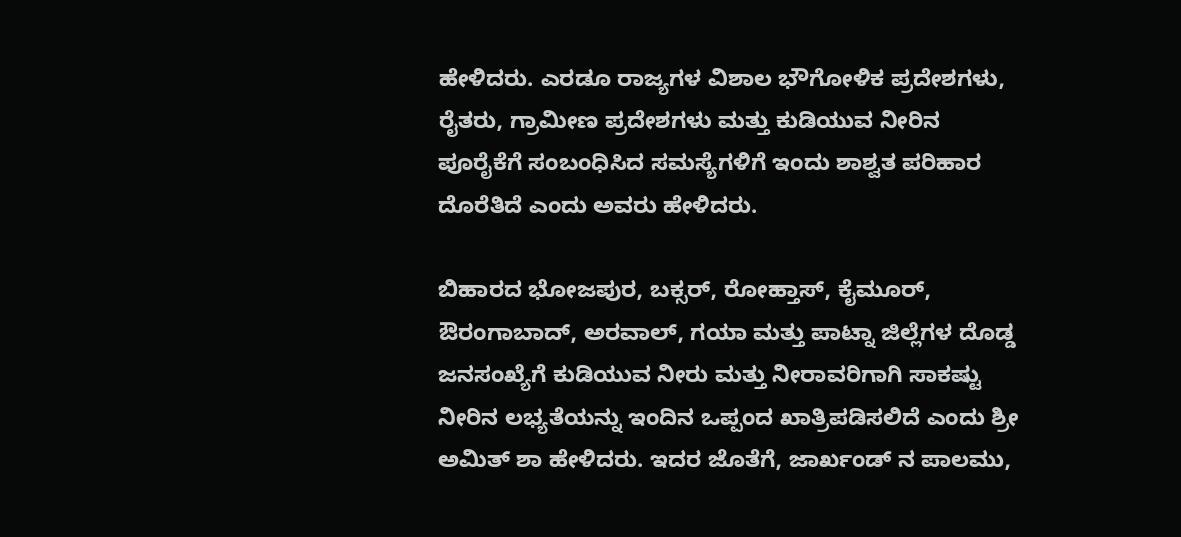ಹೇಳಿದರು. ಎರಡೂ ರಾಜ್ಯಗಳ ವಿಶಾಲ ಭೌಗೋಳಿಕ ಪ್ರದೇಶಗಳು, ರೈತರು, ಗ್ರಾಮೀಣ ಪ್ರದೇಶಗಳು ಮತ್ತು ಕುಡಿಯುವ ನೀರಿನ ಪೂರೈಕೆಗೆ ಸಂಬಂಧಿಸಿದ ಸಮಸ್ಯೆಗಳಿಗೆ ಇಂದು ಶಾಶ್ವತ ಪರಿಹಾರ ದೊರೆತಿದೆ ಎಂದು ಅವರು ಹೇಳಿದರು.

ಬಿಹಾರದ ಭೋಜಪುರ, ಬಕ್ಸರ್‌, ರೋಹ್ತಾಸ್‌, ಕೈಮೂರ್‌, ಔರಂಗಾಬಾದ್‌, ಅರವಾಲ್‌, ಗಯಾ ಮತ್ತು ಪಾಟ್ನಾ ಜಿಲ್ಲೆಗಳ ದೊಡ್ಡ ಜನಸಂಖ್ಯೆಗೆ ಕುಡಿಯುವ ನೀರು ಮತ್ತು ನೀರಾವರಿಗಾಗಿ ಸಾಕಷ್ಟು ನೀರಿನ ಲಭ್ಯತೆಯನ್ನು ಇಂದಿನ ಒಪ್ಪಂದ ಖಾತ್ರಿಪಡಿಸಲಿದೆ ಎಂದು ಶ್ರೀ ಅಮಿತ್‌ ಶಾ ಹೇಳಿದರು. ಇದರ ಜೊತೆಗೆ, ಜಾರ್ಖಂಡ್‌ ನ ಪಾಲಮು,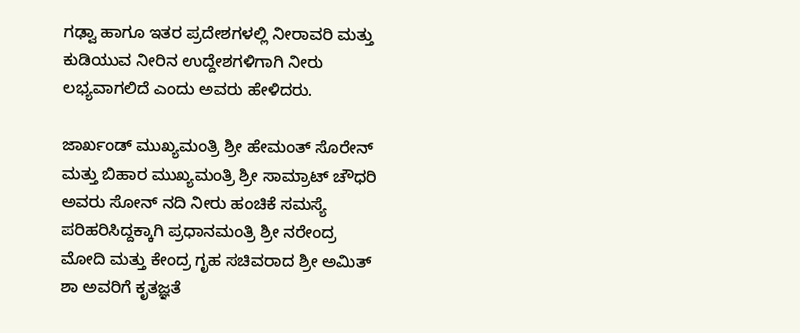ಗಢ್ವಾ ಹಾಗೂ ಇತರ ಪ್ರದೇಶಗಳಲ್ಲಿ ನೀರಾವರಿ ಮತ್ತು ಕುಡಿಯುವ ನೀರಿನ ಉದ್ದೇಶಗಳಿಗಾಗಿ ನೀರು ಲಭ್ಯವಾಗಲಿದೆ ಎಂದು ಅವರು ಹೇಳಿದರು.

ಜಾರ್ಖಂಡ್‌ ಮುಖ್ಯಮಂತ್ರಿ ಶ್ರೀ ಹೇಮಂತ್‌ ಸೊರೇನ್‌ ಮತ್ತು ಬಿಹಾರ ಮುಖ್ಯಮಂತ್ರಿ ಶ್ರೀ ಸಾಮ್ರಾಟ್‌ ಚೌಧರಿ ಅವರು ಸೋನ್ ನದಿ ನೀರು ಹಂಚಿಕೆ ಸಮಸ್ಯೆ ಪರಿಹರಿಸಿದ್ದಕ್ಕಾಗಿ ಪ್ರಧಾನಮಂತ್ರಿ ಶ್ರೀ ನರೇಂದ್ರ ಮೋದಿ ಮತ್ತು ಕೇಂದ್ರ ಗೃಹ ಸಚಿವರಾದ ಶ್ರೀ ಅಮಿತ್‌ ಶಾ ಅವರಿಗೆ ಕೃತಜ್ಞತೆ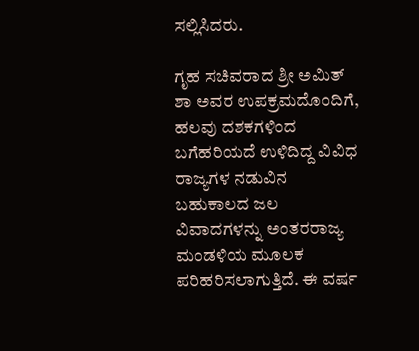ಸಲ್ಲಿಸಿದರು.

ಗೃಹ ಸಚಿವರಾದ ಶ್ರೀ ಅಮಿತ್‌ ಶಾ ಅವರ ಉಪಕ್ರಮದೊಂದಿಗೆ, ಹಲವು ದಶಕಗಳಿಂದ ಬಗೆಹರಿಯದೆ ಉಳಿದಿದ್ದ ವಿವಿಧ ರಾಜ್ಯಗಳ ನಡುವಿನ ಬಹುಕಾಲದ ಜಲ ವಿವಾದಗಳನ್ನು ಅಂತರರಾಜ್ಯ ಮಂಡಳಿಯ ಮೂಲಕ ಪರಿಹರಿಸಲಾಗುತ್ತಿದೆ. ಈ ವರ್ಷ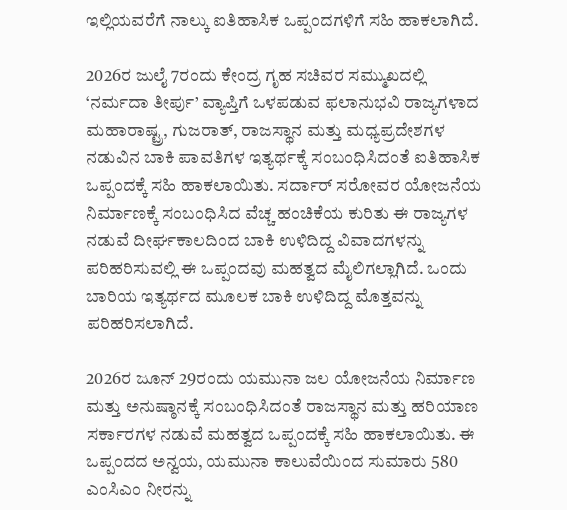ಇಲ್ಲಿಯವರೆಗೆ ನಾಲ್ಕು ಐತಿಹಾಸಿಕ ಒಪ್ಪಂದಗಳಿಗೆ ಸಹಿ ಹಾಕಲಾಗಿದೆ.

2026ರ ಜುಲೈ 7ರಂದು ಕೇಂದ್ರ ಗೃಹ ಸಚಿವರ ಸಮ್ಮುಖದಲ್ಲಿ ‘ನರ್ಮದಾ ತೀರ್ಪು’ ವ್ಯಾಪ್ತಿಗೆ ಒಳಪಡುವ ಫಲಾನುಭವಿ ರಾಜ್ಯಗಳಾದ ಮಹಾರಾಷ್ಟ್ರ, ಗುಜರಾತ್‌, ರಾಜಸ್ಥಾನ ಮತ್ತು ಮಧ್ಯಪ್ರದೇಶಗಳ ನಡುವಿನ ಬಾಕಿ ಪಾವತಿಗಳ ಇತ್ಯರ್ಥಕ್ಕೆ ಸಂಬಂಧಿಸಿದಂತೆ ಐತಿಹಾಸಿಕ ಒಪ್ಪಂದಕ್ಕೆ ಸಹಿ ಹಾಕಲಾಯಿತು. ಸರ್ದಾರ್‌ ಸರೋವರ ಯೋಜನೆಯ ನಿರ್ಮಾಣಕ್ಕೆ ಸಂಬಂಧಿಸಿದ ವೆಚ್ಚ ಹಂಚಿಕೆಯ ಕುರಿತು ಈ ರಾಜ್ಯಗಳ ನಡುವೆ ದೀರ್ಘಕಾಲದಿಂದ ಬಾಕಿ ಉಳಿದಿದ್ದ ವಿವಾದಗಳನ್ನು ಪರಿಹರಿಸುವಲ್ಲಿ ಈ ಒಪ್ಪಂದವು ಮಹತ್ವದ ಮೈಲಿಗಲ್ಲಾಗಿದೆ. ಒಂದು ಬಾರಿಯ ಇತ್ಯರ್ಥದ ಮೂಲಕ ಬಾಕಿ ಉಳಿದಿದ್ದ ಮೊತ್ತವನ್ನು ಪರಿಹರಿಸಲಾಗಿದೆ.

2026ರ ಜೂನ್‌ 29ರಂದು ಯಮುನಾ ಜಲ ಯೋಜನೆಯ ನಿರ್ಮಾಣ ಮತ್ತು ಅನುಷ್ಠಾನಕ್ಕೆ ಸಂಬಂಧಿಸಿದಂತೆ ರಾಜಸ್ಥಾನ ಮತ್ತು ಹರಿಯಾಣ ಸರ್ಕಾರಗಳ ನಡುವೆ ಮಹತ್ವದ ಒಪ್ಪಂದಕ್ಕೆ ಸಹಿ ಹಾಕಲಾಯಿತು. ಈ ಒಪ್ಪಂದದ ಅನ್ವಯ, ಯಮುನಾ ಕಾಲುವೆಯಿಂದ ಸುಮಾರು 580 ಎಂಸಿಎಂ ನೀರನ್ನು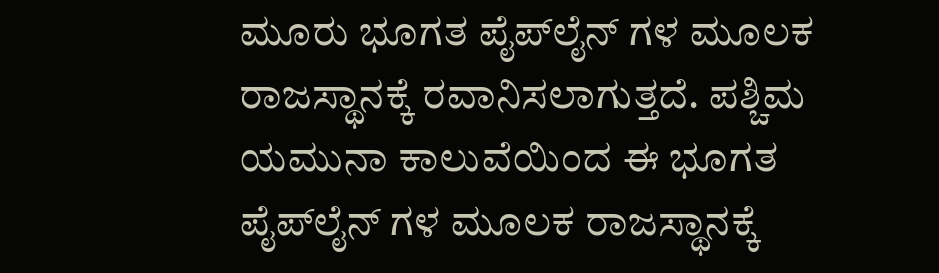ಮೂರು ಭೂಗತ ಪೈಪ್‌ಲೈನ್‌ ಗಳ ಮೂಲಕ ರಾಜಸ್ಥಾನಕ್ಕೆ ರವಾನಿಸಲಾಗುತ್ತದೆ. ಪಶ್ಚಿಮ ಯಮುನಾ ಕಾಲುವೆಯಿಂದ ಈ ಭೂಗತ ಪೈಪ್‌ಲೈನ್‌ ಗಳ ಮೂಲಕ ರಾಜಸ್ಥಾನಕ್ಕೆ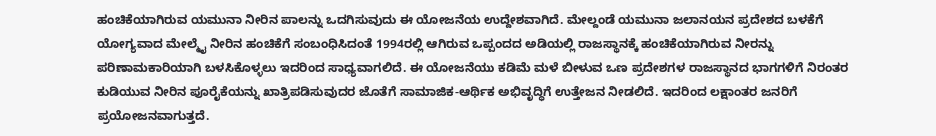ಹಂಚಿಕೆಯಾಗಿರುವ ಯಮುನಾ ನೀರಿನ ಪಾಲನ್ನು ಒದಗಿಸುವುದು ಈ ಯೋಜನೆಯ ಉದ್ದೇಶವಾಗಿದೆ. ಮೇಲ್ದಂಡೆ ಯಮುನಾ ಜಲಾನಯನ ಪ್ರದೇಶದ ಬಳಕೆಗೆ ಯೋಗ್ಯವಾದ ಮೇಲ್ಮೈ ನೀರಿನ ಹಂಚಿಕೆಗೆ ಸಂಬಂಧಿಸಿದಂತೆ 1994ರಲ್ಲಿ ಆಗಿರುವ ಒಪ್ಪಂದದ ಅಡಿಯಲ್ಲಿ ರಾಜಸ್ಥಾನಕ್ಕೆ ಹಂಚಿಕೆಯಾಗಿರುವ ನೀರನ್ನು ಪರಿಣಾಮಕಾರಿಯಾಗಿ ಬಳಸಿಕೊಳ್ಳಲು ಇದರಿಂದ ಸಾಧ್ಯವಾಗಲಿದೆ. ಈ ಯೋಜನೆಯು ಕಡಿಮೆ ಮಳೆ ಬೀಳುವ ಒಣ ಪ್ರದೇಶಗಳ ರಾಜಸ್ಥಾನದ ಭಾಗಗಳಿಗೆ ನಿರಂತರ ಕುಡಿಯುವ ನೀರಿನ ಪೂರೈಕೆಯನ್ನು ಖಾತ್ರಿಪಡಿಸುವುದರ ಜೊತೆಗೆ ಸಾಮಾಜಿಕ-ಆರ್ಥಿಕ ಅಭಿವೃದ್ಧಿಗೆ ಉತ್ತೇಜನ ನೀಡಲಿದೆ. ಇದರಿಂದ ಲಕ್ಷಾಂತರ ಜನರಿಗೆ ಪ್ರಯೋಜನವಾಗುತ್ತದೆ.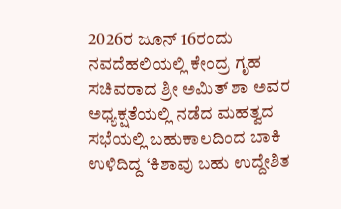2026ರ ಜೂನ್‌ 16ರಂದು ನವದೆಹಲಿಯಲ್ಲಿ ಕೇಂದ್ರ ಗೃಹ ಸಚಿವರಾದ ಶ್ರೀ ಅಮಿತ್‌ ಶಾ ಅವರ ಅಧ್ಯಕ್ಷತೆಯಲ್ಲಿ ನಡೆದ ಮಹತ್ವದ ಸಭೆಯಲ್ಲಿ ಬಹುಕಾಲದಿಂದ ಬಾಕಿ ಉಳಿದಿದ್ದ ‘ಕಿಶಾವು ಬಹು ಉದ್ದೇಶಿತ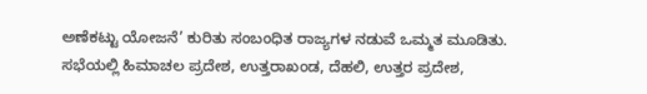ಅಣೆಕಟ್ಟು ಯೋಜನೆ’ ಕುರಿತು ಸಂಬಂಧಿತ ರಾಜ್ಯಗಳ ನಡುವೆ ಒಮ್ಮತ ಮೂಡಿತು. ಸಭೆಯಲ್ಲಿ ಹಿಮಾಚಲ ಪ್ರದೇಶ, ಉತ್ತರಾಖಂಡ, ದೆಹಲಿ, ಉತ್ತರ ಪ್ರದೇಶ,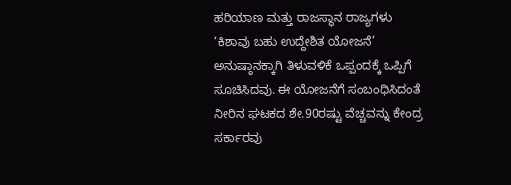ಹರಿಯಾಣ ಮತ್ತು ರಾಜಸ್ಥಾನ ರಾಜ್ಯಗಳು ‘ಕಿಶಾವು ಬಹು ಉದ್ದೇಶಿತ ಯೋಜನೆ’ ಅನುಷ್ಠಾನಕ್ಕಾಗಿ ತಿಳುವಳಿಕೆ ಒಪ್ಪಂದಕ್ಕೆ ಒಪ್ಪಿಗೆ ಸೂಚಿಸಿದವು. ಈ ಯೋಜನೆಗೆ ಸಂಬಂಧಿಸಿದಂತೆ ನೀರಿನ ಘಟಕದ ಶೇ.90ರಷ್ಟು ವೆಚ್ಚವನ್ನು ಕೇಂದ್ರ ಸರ್ಕಾರವು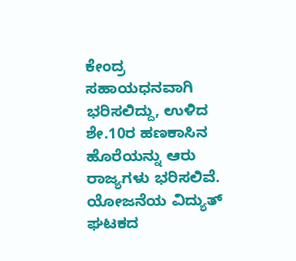ಕೇಂದ್ರ ಸಹಾಯಧನವಾಗಿ ಭರಿಸಲಿದ್ದು, ಉಳಿದ ಶೇ.10ರ ಹಣಕಾಸಿನ ಹೊರೆಯನ್ನು ಆರು ರಾಜ್ಯಗಳು ಭರಿಸಲಿವೆ. ಯೋಜನೆಯ ವಿದ್ಯುತ್‌ ಘಟಕದ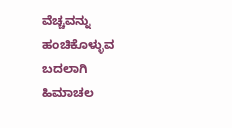ವೆಚ್ಚವನ್ನು ಹಂಚಿಕೊಳ್ಳುವ ಬದಲಾಗಿ ಹಿಮಾಚಲ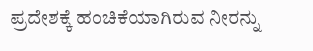ಪ್ರದೇಶಕ್ಕೆ ಹಂಚಿಕೆಯಾಗಿರುವ ನೀರನ್ನು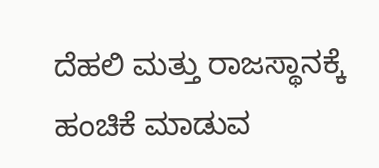ದೆಹಲಿ ಮತ್ತು ರಾಜಸ್ಥಾನಕ್ಕೆ ಹಂಚಿಕೆ ಮಾಡುವ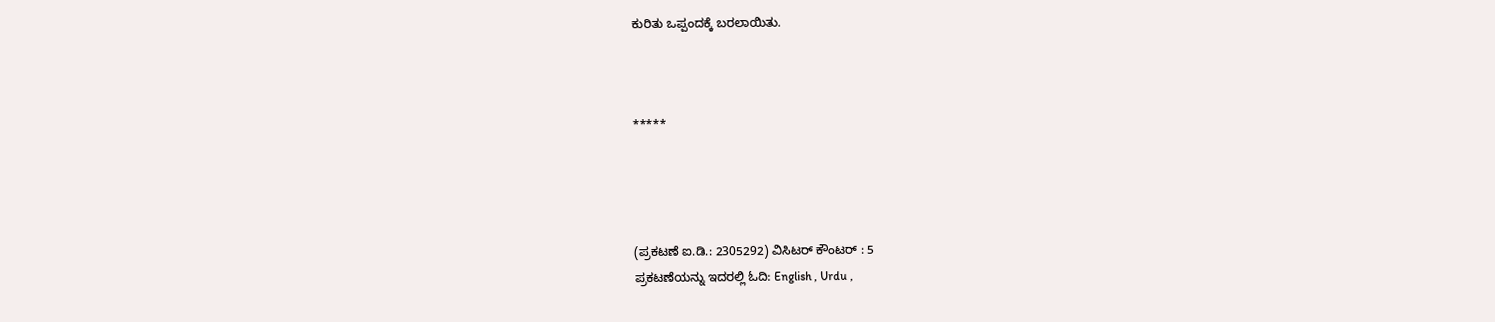ಕುರಿತು ಒಪ್ಪಂದಕ್ಕೆ ಬರಲಾಯಿತು.



*****




(ಪ್ರಕಟಣೆ ಐ.ಡಿ.: 2305292) ವಿಸಿಟರ್ ಕೌಂಟರ್ : 5
ಪ್ರಕಟಣೆಯನ್ನು ಇದರಲ್ಲಿ ಓದಿ: English , Urdu ,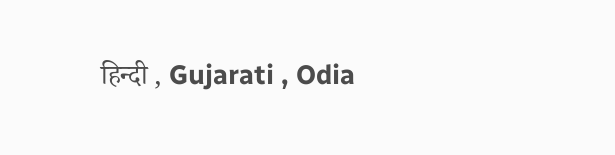हिन्दी , Gujarati , Odia